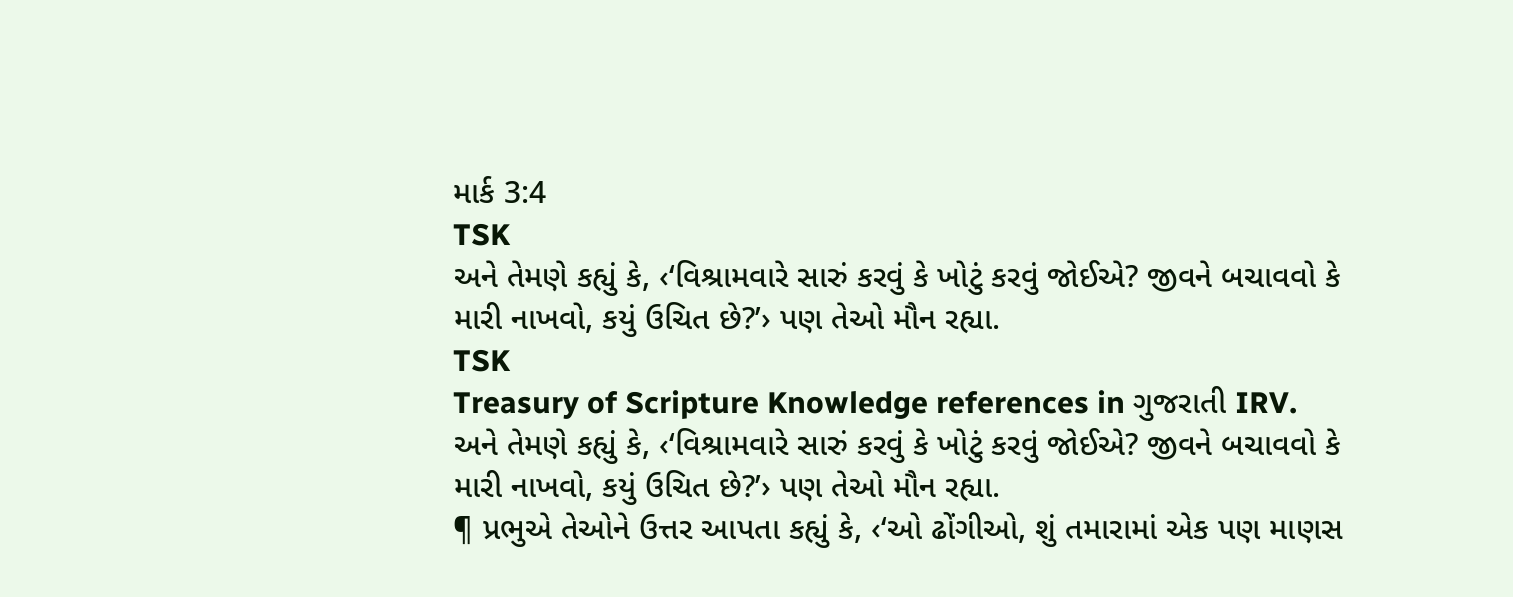માર્ક 3:4
TSK
અને તેમણે કહ્યું કે, ‹‘વિશ્રામવારે સારું કરવું કે ખોટું કરવું જોઈએ? જીવને બચાવવો કે મારી નાખવો, કયું ઉચિત છે?’› પણ તેઓ મૌન રહ્યા.
TSK
Treasury of Scripture Knowledge references in ગુજરાતી IRV.
અને તેમણે કહ્યું કે, ‹‘વિશ્રામવારે સારું કરવું કે ખોટું કરવું જોઈએ? જીવને બચાવવો કે મારી નાખવો, કયું ઉચિત છે?’› પણ તેઓ મૌન રહ્યા.
¶ પ્રભુએ તેઓને ઉત્તર આપતા કહ્યું કે, ‹‘ઓ ઢોંગીઓ, શું તમારામાં એક પણ માણસ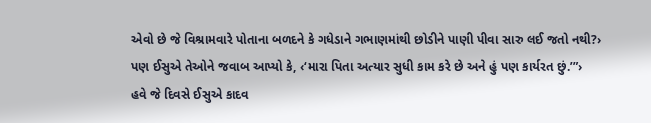એવો છે જે વિશ્રામવારે પોતાના બળદને કે ગધેડાને ગભાણમાંથી છોડીને પાણી પીવા સારુ લઈ જતો નથી?›
પણ ઈસુએ તેઓને જવાબ આપ્યો કે, ‹‘મારા પિતા અત્યાર સુધી કામ કરે છે અને હું પણ કાર્યરત છું.’”›
હવે જે દિવસે ઈસુએ કાદવ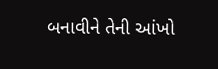બનાવીને તેની આંખો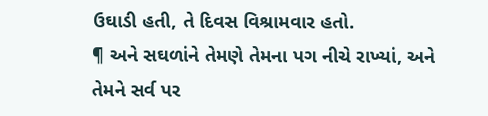ઉઘાડી હતી, તે દિવસ વિશ્રામવાર હતો.
¶ અને સઘળાંને તેમણે તેમના પગ નીચે રાખ્યાં, અને તેમને સર્વ પર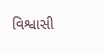વિશ્વાસી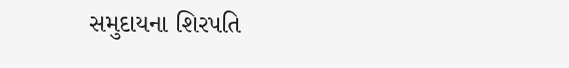સમુદાયના શિરપતિ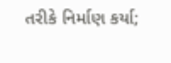તરીકે નિર્માણ કર્યા;